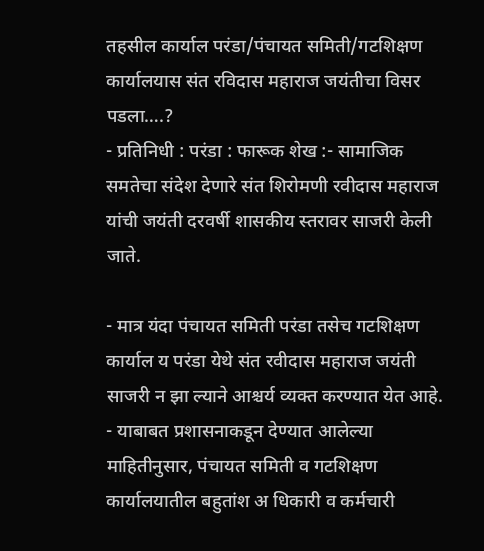तहसील कार्याल परंडा/पंचायत समिती/गटशिक्षण कार्यालयास संत रविदास महाराज जयंतीचा विसर पडला….?
- प्रतिनिधी : परंडा : फारूक शेख :- सामाजिक समतेचा संदेश देणारे संत शिरोमणी रवीदास महाराज यांची जयंती दरवर्षी शासकीय स्तरावर साजरी केली जाते.

- मात्र यंदा पंचायत समिती परंडा तसेच गटशिक्षण कार्याल य परंडा येथे संत रवीदास महाराज जयंती साजरी न झा ल्याने आश्चर्य व्यक्त करण्यात येत आहे.
- याबाबत प्रशासनाकडून देण्यात आलेल्या माहितीनुसार, पंचायत समिती व गटशिक्षण कार्यालयातील बहुतांश अ धिकारी व कर्मचारी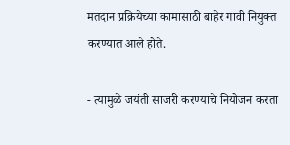मतदान प्रक्रियेच्या कामासाठी बाहेर गावी नियुक्त करण्यात आले होते.

- त्यामुळे जयंती साजरी करण्याचे नियोजन करता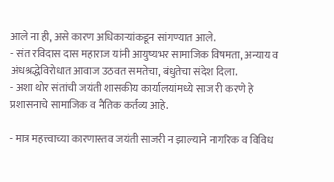आले ना ही, असे कारण अधिकाऱ्यांकडून सांगण्यात आले.
- संत रविदास दास महाराज यांनी आयुष्यभर सामाजिक विषमता, अन्याय व अंधश्रद्धेविरोधात आवाज उठवत समतेचा, बंधुतेचा संदेश दिला.
- अशा थोर संतांची जयंती शासकीय कार्यालयांमध्ये साज री करणे हे प्रशासनाचे सामाजिक व नैतिक कर्तव्य आहे.

- मात्र महत्त्वाच्या कारणास्तव जयंती साजरी न झाल्याने नागरिक व विविध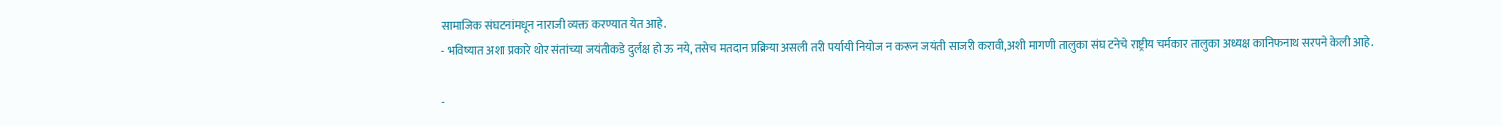सामाजिक संघटनांमधून नाराजी व्यक्त करण्यात येत आहे.
- भविष्यात अशा प्रकारे थोर संतांच्या जयंतीकडे दुर्लक्ष हो ऊ नये, तसेच मतदान प्रक्रिया असली तरी पर्यायी नियोज न करून जयंती साजरी करावी,अशी मागणी तालुका संघ टनेचे राष्ट्रीय चर्मकार तालुका अध्यक्ष कानिफनाथ सरपने केली आहे.

-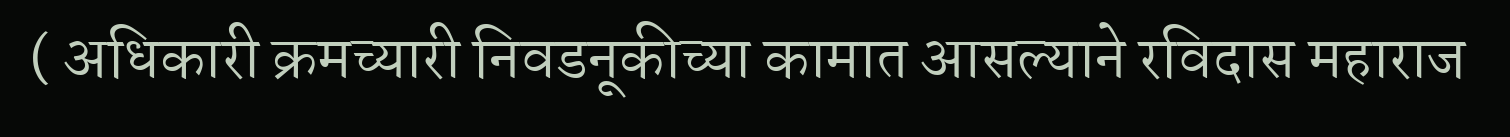( अधिकारी क्रमच्यारी निवडनूकीच्या कामात आसल्याने रविदास महाराज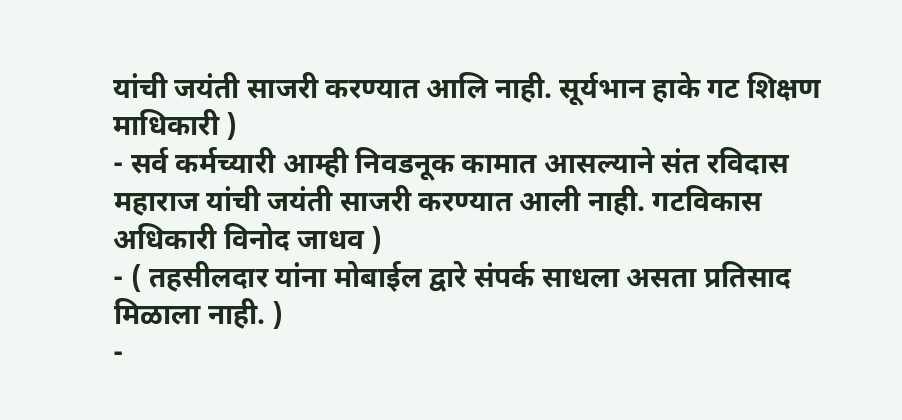यांची जयंती साजरी करण्यात आलि नाही. सूर्यभान हाके गट शिक्षण माधिकारी )
- सर्व कर्मच्यारी आम्ही निवडनूक कामात आसल्याने संत रविदास महाराज यांची जयंती साजरी करण्यात आली नाही. गटविकास अधिकारी विनोद जाधव )
- ( तहसीलदार यांना मोबाईल द्वारे संपर्क साधला असता प्रतिसाद मिळाला नाही. )
-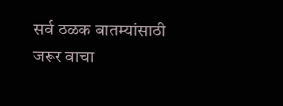सर्व ठळक बातम्यांसाठी जरूर वाचा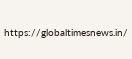https://globaltimesnews.in/